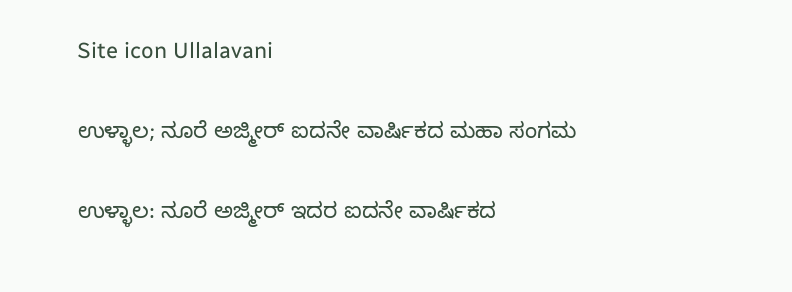Site icon Ullalavani

ಉಳ್ಳಾಲ; ನೂರೆ ಅಜ್ಮೀರ್ ಐದನೇ ವಾರ್ಷಿಕದ ಮಹಾ ಸಂಗಮ

ಉಳ್ಳಾಲ: ನೂರೆ ಅಜ್ಮೀರ್ ಇದರ ಐದನೇ ವಾರ್ಷಿಕದ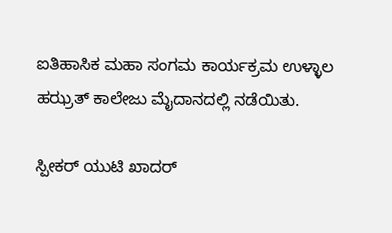ಐತಿಹಾಸಿಕ ಮಹಾ ಸಂಗಮ ಕಾರ್ಯಕ್ರಮ ಉಳ್ಳಾಲ ಹಝ್ರತ್ ಕಾಲೇಜು ಮೈದಾನದಲ್ಲಿ ನಡೆಯಿತು.

ಸ್ಪೀಕರ್ ಯುಟಿ ಖಾದರ್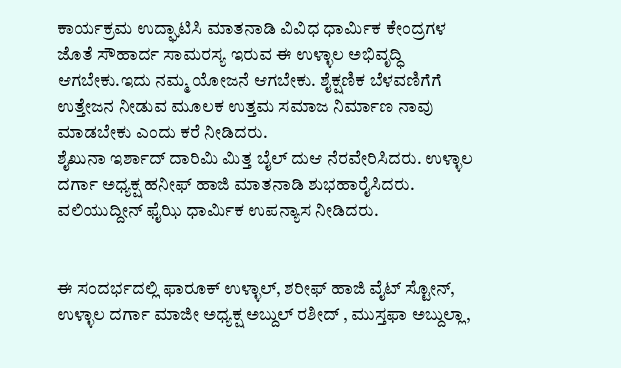ಕಾರ್ಯಕ್ರಮ ಉದ್ಘಾಟಿಸಿ ಮಾತನಾಡಿ ವಿವಿಧ ಧಾರ್ಮಿಕ ಕೇಂದ್ರಗಳ ಜೊತೆ ಸೌಹಾರ್ದ ಸಾಮರಸ್ಯ ಇರುವ ಈ ಉಳ್ಳಾಲ ಅಭಿವೃದ್ಧಿ ಆಗಬೇಕು.ಇದು ನಮ್ಮ ಯೋಜನೆ ಆಗಬೇಕು. ಶೈಕ್ಷಣಿಕ ಬೆಳವಣಿಗೆಗೆ ಉತ್ತೇಜನ ನೀಡುವ ಮೂಲಕ ಉತ್ತಮ ಸಮಾಜ ನಿರ್ಮಾಣ ನಾವು ಮಾಡಬೇಕು ಎಂದು ಕರೆ ನೀಡಿದರು.
ಶೈಖುನಾ ಇರ್ಶಾದ್ ದಾರಿಮಿ ಮಿತ್ತ ಬೈಲ್ ದುಆ ನೆರವೇರಿಸಿದರು. ಉಳ್ಳಾಲ ದರ್ಗಾ ಅಧ್ಯಕ್ಷ ಹನೀಫ್ ಹಾಜಿ ಮಾತನಾಡಿ ಶುಭಹಾರೈಸಿದರು. ವಲಿಯುದ್ದೀನ್ ಫೈಝಿ ಧಾರ್ಮಿಕ ಉಪನ್ಯಾಸ ನೀಡಿದರು.


ಈ ಸಂದರ್ಭದಲ್ಲಿ ಫಾರೂಕ್ ಉಳ್ಳಾಲ್, ಶರೀಫ್ ಹಾಜಿ ವೈಟ್ ಸ್ಟೋನ್, ಉಳ್ಳಾಲ ದರ್ಗಾ ಮಾಜೀ ಅಧ್ಯಕ್ಷ ಅಬ್ದುಲ್ ರಶೀದ್ , ಮುಸ್ತಫಾ ಅಬ್ದುಲ್ಲಾ,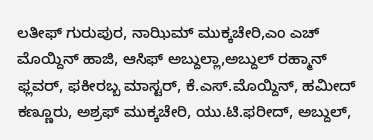ಲತೀಫ್ ಗುರುಪುರ, ನಾಝಿಮ್ ಮುಕ್ಕಚೇರಿ,ಎಂ ಎಚ್ ಮೊಯ್ದಿನ್ ಹಾಜಿ, ಆಸಿಫ್ ಅಬ್ದುಲ್ಲಾ,ಅಬ್ದುಲ್ ರಹ್ಮಾನ್ ಫ್ಲವರ್, ಫಕೀರಬ್ಬ ಮಾಸ್ಟರ್, ಕೆ.ಎಸ್.ಮೊಯ್ದಿನ್, ಹಮೀದ್ ಕಣ್ಣೂರು, ಅಶ್ರಫ್ ಮುಕ್ಕಚೇರಿ, ಯು.ಟಿ.ಫರೀದ್, ಅಬ್ದುಲ್,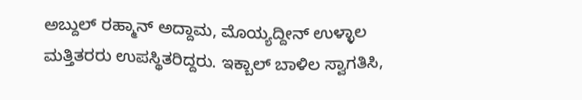ಅಬ್ದುಲ್ ರಹ್ಮಾನ್ ಅದ್ದಾಮ, ಮೊಯ್ಯದ್ದೀನ್ ಉಳ್ಳಾಲ ಮತ್ತಿತರರು ಉಪಸ್ಥಿತರಿದ್ದರು. ಇಕ್ಬಾಲ್ ಬಾಳಿಲ ಸ್ವಾಗತಿಸಿ,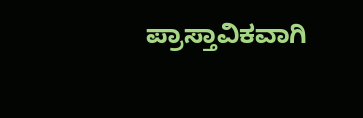ಪ್ರಾಸ್ತಾವಿಕವಾಗಿ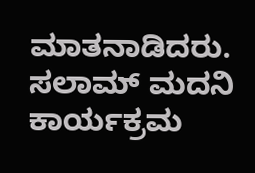ಮಾತನಾಡಿದರು. ಸಲಾಮ್ ಮದನಿ ಕಾರ್ಯಕ್ರಮ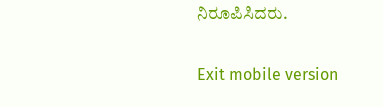ನಿರೂಪಿಸಿದರು.

Exit mobile version